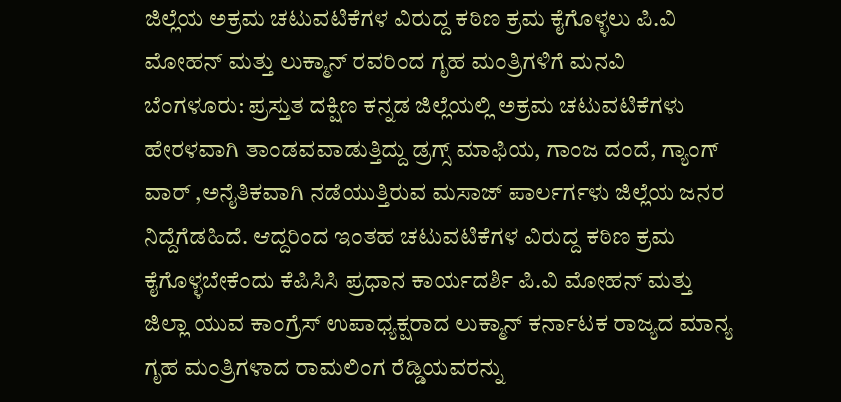ಜಿಲ್ಲೆಯ ಅಕ್ರಮ ಚಟುವಟಿಕೆಗಳ ವಿರುದ್ದ ಕಠಿಣ ಕ್ರಮ ಕೈಗೊಳ್ಳಲು ಪಿ.ವಿ ಮೋಹನ್ ಮತ್ತು ಲುಕ್ಮಾನ್ ರವರಿಂದ ಗೃಹ ಮಂತ್ರಿಗಳಿಗೆ ಮನವಿ
ಬೆಂಗಳೂರು: ಪ್ರಸ್ತುತ ದಕ್ಷಿಣ ಕನ್ನಡ ಜಿಲ್ಲೆಯಲ್ಲಿ ಅಕ್ರಮ ಚಟುವಟಿಕೆಗಳು ಹೇರಳವಾಗಿ ತಾಂಡವವಾಡುತ್ತಿದ್ದು ಡ್ರಗ್ಸ್ ಮಾಫಿಯ, ಗಾಂಜ ದಂದೆ, ಗ್ಯಾಂಗ್ ವಾರ್ ,ಅನೈತಿಕವಾಗಿ ನಡೆಯುತ್ತಿರುವ ಮಸಾಜ್ ಪಾರ್ಲರ್ಗಳು ಜಿಲ್ಲೆಯ ಜನರ ನಿದ್ದೆಗೆಡಹಿದೆ. ಆದ್ದರಿಂದ ಇಂತಹ ಚಟುವಟಿಕೆಗಳ ವಿರುದ್ದ ಕಠಿಣ ಕ್ರಮ ಕೈಗೊಳ್ಳಬೇಕೆಂದು ಕೆಪಿಸಿಸಿ ಪ್ರಧಾನ ಕಾರ್ಯದರ್ಶಿ ಪಿ.ವಿ ಮೋಹನ್ ಮತ್ತು ಜಿಲ್ಲಾ ಯುವ ಕಾಂಗ್ರೆಸ್ ಉಪಾಧ್ಯಕ್ಷರಾದ ಲುಕ್ಮಾನ್ ಕರ್ನಾಟಕ ರಾಜ್ಯದ ಮಾನ್ಯ ಗೃಹ ಮಂತ್ರಿಗಳಾದ ರಾಮಲಿಂಗ ರೆಡ್ಡಿಯವರನ್ನು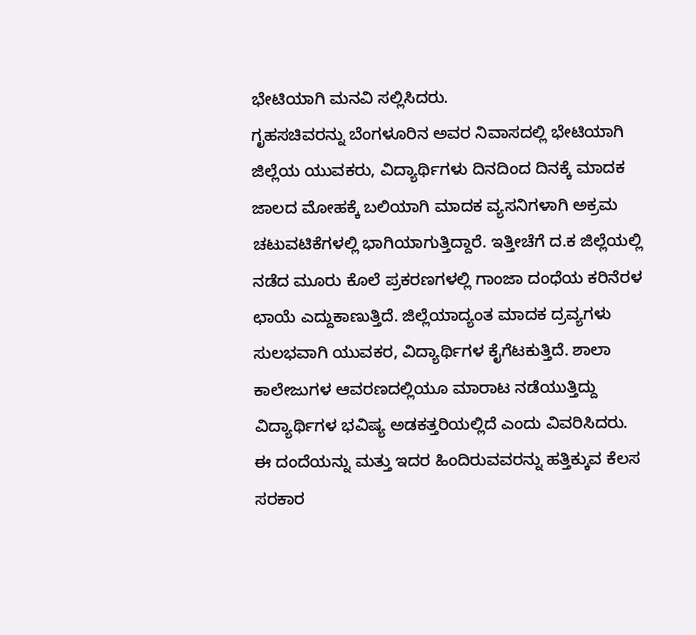ಭೇಟಿಯಾಗಿ ಮನವಿ ಸಲ್ಲಿಸಿದರು.
ಗೃಹಸಚಿವರನ್ನು ಬೆಂಗಳೂರಿನ ಅವರ ನಿವಾಸದಲ್ಲಿ ಭೇಟಿಯಾಗಿ ಜಿಲ್ಲೆಯ ಯುವಕರು, ವಿದ್ಯಾರ್ಥಿಗಳು ದಿನದಿಂದ ದಿನಕ್ಕೆ ಮಾದಕ ಜಾಲದ ಮೋಹಕ್ಕೆ ಬಲಿಯಾಗಿ ಮಾದಕ ವ್ಯಸನಿಗಳಾಗಿ ಅಕ್ರಮ ಚಟುವಟಿಕೆಗಳಲ್ಲಿ ಭಾಗಿಯಾಗುತ್ತಿದ್ದಾರೆ. ಇತ್ತೀಚೆಗೆ ದ.ಕ ಜಿಲ್ಲೆಯಲ್ಲಿ ನಡೆದ ಮೂರು ಕೊಲೆ ಪ್ರಕರಣಗಳಲ್ಲಿ ಗಾಂಜಾ ದಂಧೆಯ ಕರಿನೆರಳ ಛಾಯೆ ಎದ್ದುಕಾಣುತ್ತಿದೆ. ಜಿಲ್ಲೆಯಾದ್ಯಂತ ಮಾದಕ ದ್ರವ್ಯಗಳು ಸುಲಭವಾಗಿ ಯುವಕರ, ವಿದ್ಯಾರ್ಥಿಗಳ ಕೈಗೆಟಕುತ್ತಿದೆ. ಶಾಲಾ ಕಾಲೇಜುಗಳ ಆವರಣದಲ್ಲಿಯೂ ಮಾರಾಟ ನಡೆಯುತ್ತಿದ್ದು ವಿದ್ಯಾರ್ಥಿಗಳ ಭವಿಷ್ಯ ಅಡಕತ್ತರಿಯಲ್ಲಿದೆ ಎಂದು ವಿವರಿಸಿದರು.
ಈ ದಂದೆಯನ್ನು ಮತ್ತು ಇದರ ಹಿಂದಿರುವವರನ್ನು ಹತ್ತಿಕ್ಕುವ ಕೆಲಸ ಸರಕಾರ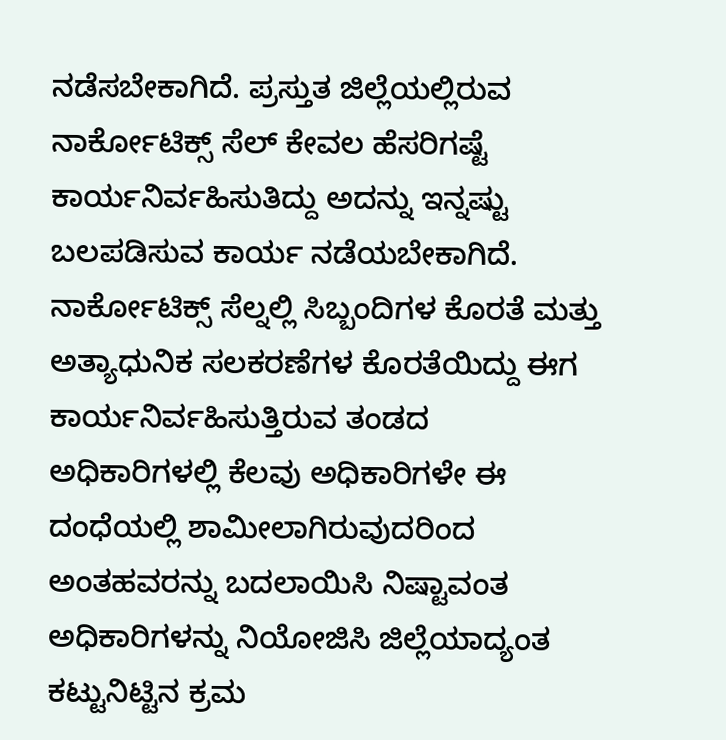ನಡೆಸಬೇಕಾಗಿದೆ. ಪ್ರಸ್ತುತ ಜಿಲ್ಲೆಯಲ್ಲಿರುವ ನಾರ್ಕೋಟಿಕ್ಸ್ ಸೆಲ್ ಕೇವಲ ಹೆಸರಿಗಷ್ಟೆ ಕಾರ್ಯನಿರ್ವಹಿಸುತಿದ್ದು ಅದನ್ನು ಇನ್ನಷ್ಟು ಬಲಪಡಿಸುವ ಕಾರ್ಯ ನಡೆಯಬೇಕಾಗಿದೆ. ನಾರ್ಕೋಟಿಕ್ಸ್ ಸೆಲ್ನಲ್ಲಿ ಸಿಬ್ಬಂದಿಗಳ ಕೊರತೆ ಮತ್ತು ಅತ್ಯಾಧುನಿಕ ಸಲಕರಣೆಗಳ ಕೊರತೆಯಿದ್ದು ಈಗ ಕಾರ್ಯನಿರ್ವಹಿಸುತ್ತಿರುವ ತಂಡದ ಅಧಿಕಾರಿಗಳಲ್ಲಿ ಕೆಲವು ಅಧಿಕಾರಿಗಳೇ ಈ ದಂಧೆಯಲ್ಲಿ ಶಾಮೀಲಾಗಿರುವುದರಿಂದ ಅಂತಹವರನ್ನು ಬದಲಾಯಿಸಿ ನಿಷ್ಟಾವಂತ ಅಧಿಕಾರಿಗಳನ್ನು ನಿಯೋಜಿಸಿ ಜಿಲ್ಲೆಯಾದ್ಯಂತ ಕಟ್ಟುನಿಟ್ಟಿನ ಕ್ರಮ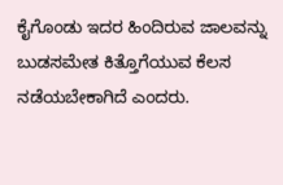ಕೈಗೊಂಡು ಇದರ ಹಿಂದಿರುವ ಜಾಲವನ್ನು ಬುಡಸಮೇತ ಕಿತ್ತೊಗೆಯುವ ಕೆಲಸ ನಡೆಯಬೇಕಾಗಿದೆ ಎಂದರು.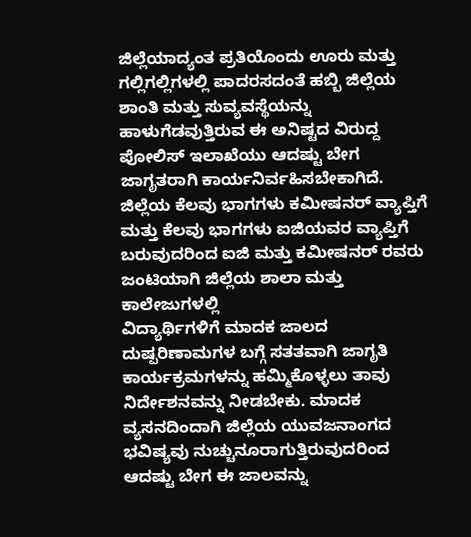ಜಿಲ್ಲೆಯಾದ್ಯಂತ ಪ್ರತಿಯೊಂದು ಊರು ಮತ್ತು ಗಲ್ಲಿಗಲ್ಲಿಗಳಲ್ಲಿ ಪಾದರಸದಂತೆ ಹಬ್ಬಿ ಜಿಲ್ಲೆಯ ಶಾಂತಿ ಮತ್ತು ಸುವ್ಯವಸ್ಥೆಯನ್ನು ಹಾಳುಗೆಡವುತ್ತಿರುವ ಈ ಅನಿಷ್ಟದ ವಿರುದ್ದ ಪೋಲಿಸ್ ಇಲಾಖೆಯು ಆದಷ್ಟು ಬೇಗ ಜಾಗೃತರಾಗಿ ಕಾರ್ಯನಿರ್ವಹಿಸಬೇಕಾಗಿದೆ.
ಜಿಲ್ಲೆಯ ಕೆಲವು ಭಾಗಗಳು ಕಮೀಷನರ್ ವ್ಯಾಪ್ತಿಗೆ ಮತ್ತು ಕೆಲವು ಭಾಗಗಳು ಐಜಿಯವರ ವ್ಯಾಪ್ತಿಗೆ ಬರುವುದರಿಂದ ಐಜಿ ಮತ್ತು ಕಮೀಷನರ್ ರವರು ಜಂಟಿಯಾಗಿ ಜಿಲ್ಲೆಯ ಶಾಲಾ ಮತ್ತು ಕಾಲೇಜುಗಳಲ್ಲಿ
ವಿದ್ಯಾರ್ಥಿಗಳಿಗೆ ಮಾದಕ ಜಾಲದ ದುಷ್ಪರಿಣಾಮಗಳ ಬಗ್ಗೆ ಸತತವಾಗಿ ಜಾಗೃತಿ ಕಾರ್ಯಕ್ರಮಗಳನ್ನು ಹಮ್ಮಿಕೊಳ್ಳಲು ತಾವು ನಿರ್ದೇಶನವನ್ನು ನೀಡಬೇಕು. ಮಾದಕ ವ್ಯಸನದಿಂದಾಗಿ ಜಿಲ್ಲೆಯ ಯುವಜನಾಂಗದ ಭವಿಷ್ಯವು ನುಚ್ಚುನೂರಾಗುತ್ತಿರುವುದರಿಂದ ಆದಷ್ಟು ಬೇಗ ಈ ಜಾಲವನ್ನು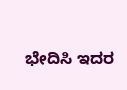ಭೇದಿಸಿ ಇದರ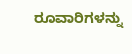ರೂವಾರಿಗಳನ್ನು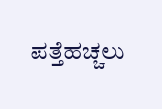ಪತ್ತೆಹಚ್ಚಲು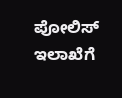ಪೋಲಿಸ್ ಇಲಾಖೆಗೆ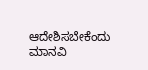ಆದೇಶಿಸಬೇಕೆಂದು ಮಾನವಿ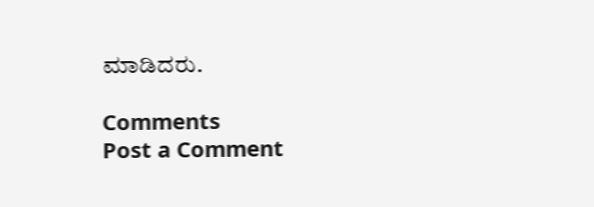ಮಾಡಿದರು.

Comments
Post a Comment